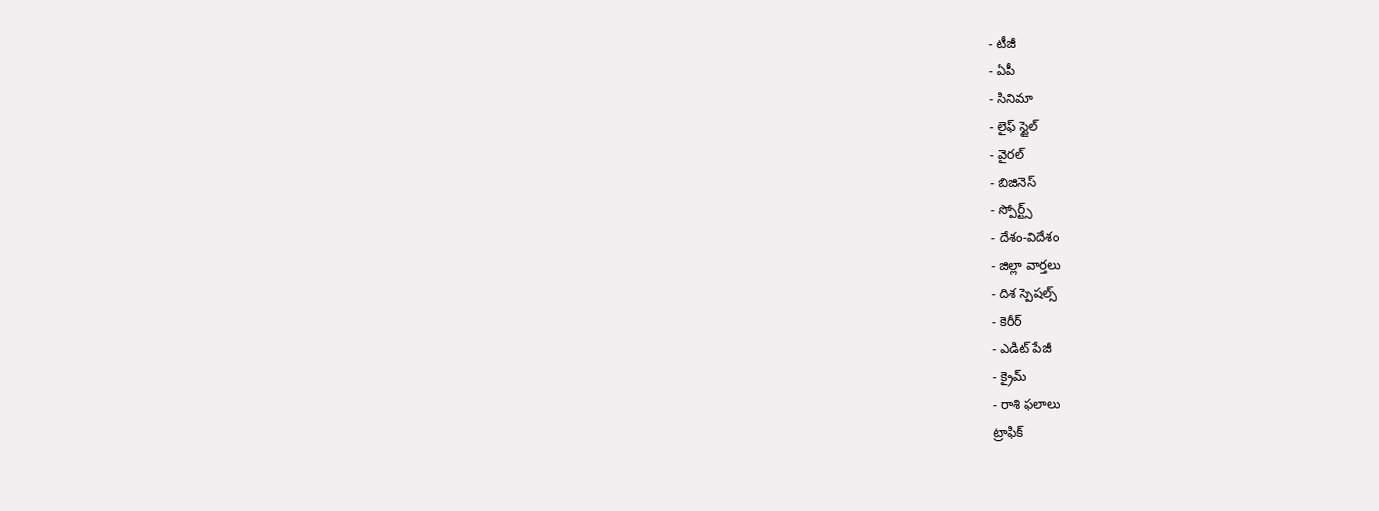- టీజీ
- ఏపీ
- సినిమా
- లైఫ్ స్టైల్
- వైరల్
- బిజినెస్
- స్పోర్ట్స్
- దేశం-విదేశం
- జిల్లా వార్తలు
- దిశ స్పెషల్స్
- కెరీర్
- ఎడిట్ పేజీ
- క్రైమ్
- రాశి ఫలాలు
ట్రాఫిక్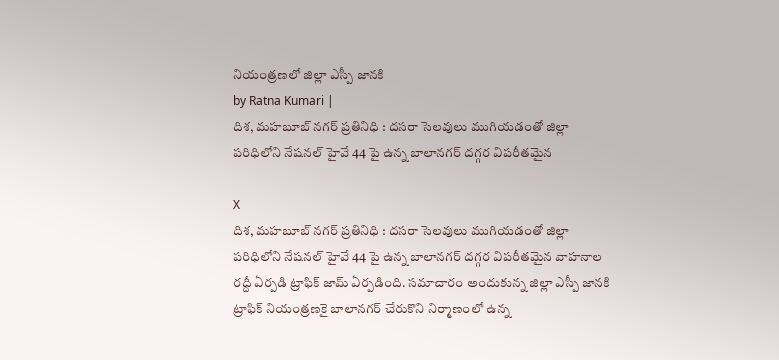నియంత్రణలో జిల్లా ఎస్పీ జానకి
by Ratna Kumari |
దిశ, మహబూబ్ నగర్ ప్రతినిధి : దసరా సెలవులు ముగియడంతో జిల్లా పరిధిలోని నేషనల్ హైవే 44 పై ఉన్న బాలానగర్ దగ్గర విపరీతమైన

X
దిశ, మహబూబ్ నగర్ ప్రతినిధి : దసరా సెలవులు ముగియడంతో జిల్లా పరిధిలోని నేషనల్ హైవే 44 పై ఉన్న బాలానగర్ దగ్గర విపరీతమైన వాహనాల రద్దీ ఏర్పడి ట్రాఫిక్ జామ్ ఏర్పడింది. సమాచారం అందుకున్న జిల్లా ఎస్పీ జానకి ట్రాఫిక్ నియంత్రణకై బాలానగర్ చేరుకొని నిర్మాణంలో ఉన్న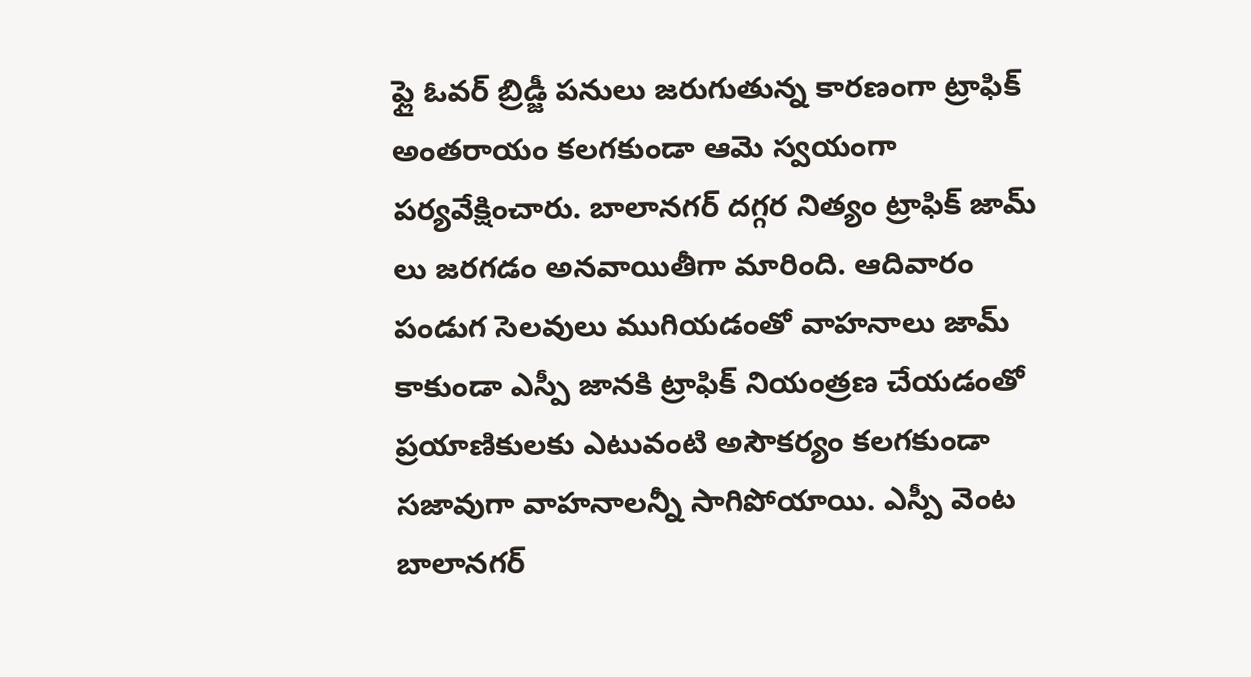ఫ్లై ఓవర్ బ్రిడ్జీ పనులు జరుగుతున్న కారణంగా ట్రాఫిక్ అంతరాయం కలగకుండా ఆమె స్వయంగా పర్యవేక్షించారు. బాలానగర్ దగ్గర నిత్యం ట్రాఫిక్ జామ్ లు జరగడం అనవాయితీగా మారింది. ఆదివారం పండుగ సెలవులు ముగియడంతో వాహనాలు జామ్ కాకుండా ఎస్పీ జానకి ట్రాఫిక్ నియంత్రణ చేయడంతో ప్రయాణికులకు ఎటువంటి అసౌకర్యం కలగకుండా సజావుగా వాహనాలన్నీ సాగిపోయాయి. ఎస్పీ వెంట బాలానగర్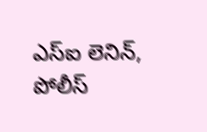ఎస్ఐ లెనిన్, పోలీస్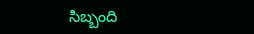సిబ్బంది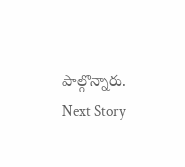పాల్గొన్నారు.
Next Story